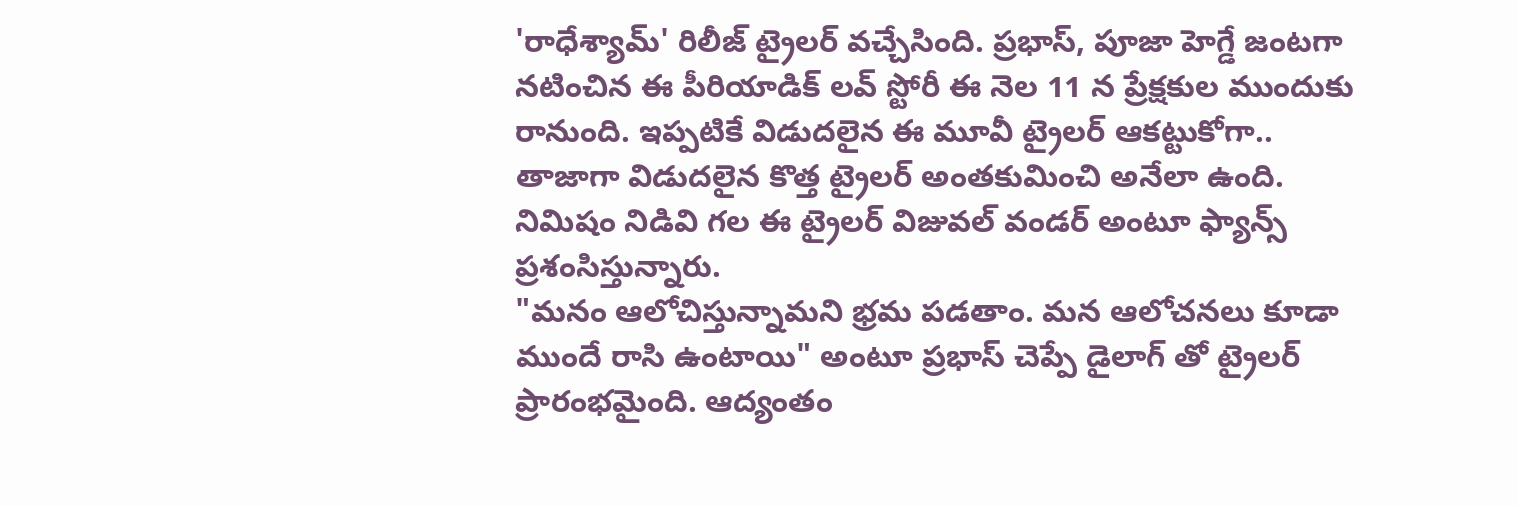'రాధేశ్యామ్' రిలీజ్ ట్రైలర్ వచ్చేసింది. ప్రభాస్, పూజా హెగ్డే జంటగా నటించిన ఈ పీరియాడిక్ లవ్ స్టోరీ ఈ నెల 11 న ప్రేక్షకుల ముందుకు రానుంది. ఇప్పటికే విడుదలైన ఈ మూవీ ట్రైలర్ ఆకట్టుకోగా.. తాజాగా విడుదలైన కొత్త ట్రైలర్ అంతకుమించి అనేలా ఉంది. నిమిషం నిడివి గల ఈ ట్రైలర్ విజువల్ వండర్ అంటూ ఫ్యాన్స్ ప్రశంసిస్తున్నారు.
"మనం ఆలోచిస్తున్నామని భ్రమ పడతాం. మన ఆలోచనలు కూడా ముందే రాసి ఉంటాయి" అంటూ ప్రభాస్ చెప్పే డైలాగ్ తో ట్రైలర్ ప్రారంభమైంది. ఆద్యంతం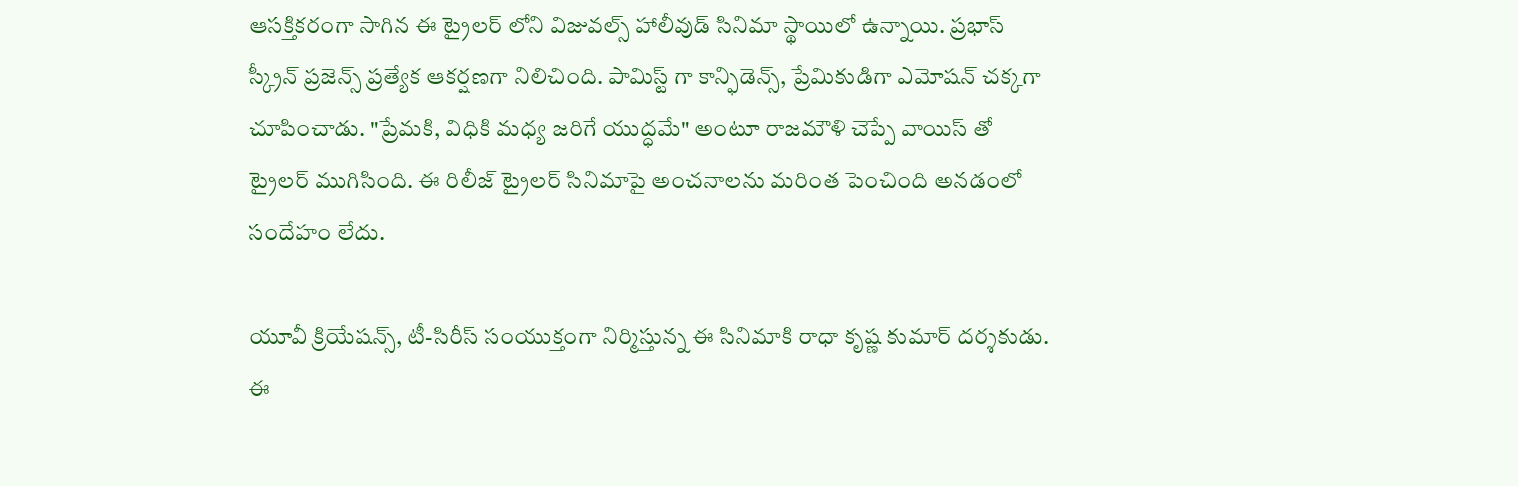ఆసక్తికరంగా సాగిన ఈ ట్రైలర్ లోని విజువల్స్ హాలీవుడ్ సినిమా స్థాయిలో ఉన్నాయి. ప్రభాస్ స్క్రీన్ ప్రజెన్స్ ప్రత్యేక ఆకర్షణగా నిలిచింది. పామిస్ట్ గా కాన్ఫిడెన్స్, ప్రేమికుడిగా ఎమోషన్ చక్కగా చూపించాడు. "ప్రేమకి, విధికి మధ్య జరిగే యుద్ధమే" అంటూ రాజమౌళి చెప్పే వాయిస్ తో ట్రైలర్ ముగిసింది. ఈ రిలీజ్ ట్రైలర్ సినిమాపై అంచనాలను మరింత పెంచింది అనడంలో సందేహం లేదు.

యూవీ క్రియేషన్స్, టీ-సిరీస్ సంయుక్తంగా నిర్మిస్తున్న ఈ సినిమాకి రాధా కృష్ణ కుమార్ దర్శకుడు. ఈ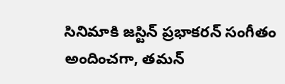సినిమాకి జస్టిన్ ప్రభాకరన్ సంగీతం అందించగా, తమన్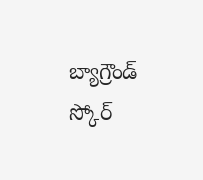బ్యాగ్రౌండ్ స్కోర్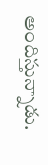అందిస్తున్నాడు.